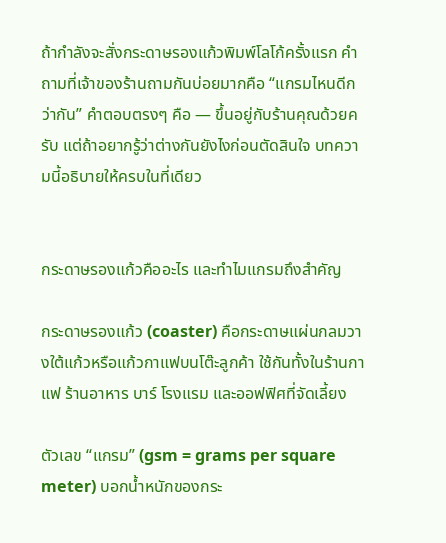ถ้ากำลังจะสั่งกระดาษรองแก้วพิมพ์โลโก้ครั้งแรก คำถามที่เจ้าของร้านถามกันบ่อยมากคือ “แกรมไหนดีกว่ากัน” คำตอบตรงๆ คือ — ขึ้นอยู่กับร้านคุณด้วยครับ แต่ถ้าอยากรู้ว่าต่างกันยังไงก่อนตัดสินใจ บทความนี้อธิบายให้ครบในที่เดียว


กระดาษรองแก้วคืออะไร และทำไมแกรมถึงสำคัญ

กระดาษรองแก้ว (coaster) คือกระดาษแผ่นกลมวางใต้แก้วหรือแก้วกาแฟบนโต๊ะลูกค้า ใช้กันทั้งในร้านกาแฟ ร้านอาหาร บาร์ โรงแรม และออฟฟิศที่จัดเลี้ยง

ตัวเลข “แกรม” (gsm = grams per square meter) บอกน้ำหนักของกระ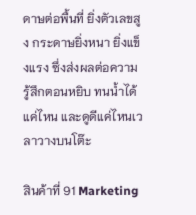ดาษต่อพื้นที่ ยิ่งตัวเลขสูง กระดาษยิ่งหนา ยิ่งแข็งแรง ซึ่งส่งผลต่อความรู้สึกตอนหยิบ ทนน้ำได้แค่ไหน และดูดีแค่ไหนเวลาวางบนโต๊ะ

สินค้าที่ 91 Marketing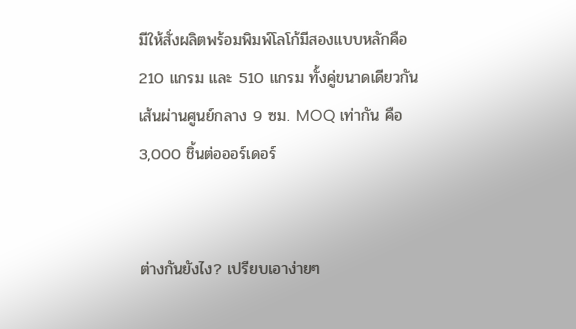มีให้สั่งผลิตพร้อมพิมพ์โลโก้มีสองแบบหลักคือ 210 แกรม และ 510 แกรม ทั้งคู่ขนาดเดียวกัน เส้นผ่านศูนย์กลาง 9 ซม. MOQ เท่ากัน คือ 3,000 ชิ้นต่อออร์เดอร์


ต่างกันยังไง? เปรียบเอาง่ายๆ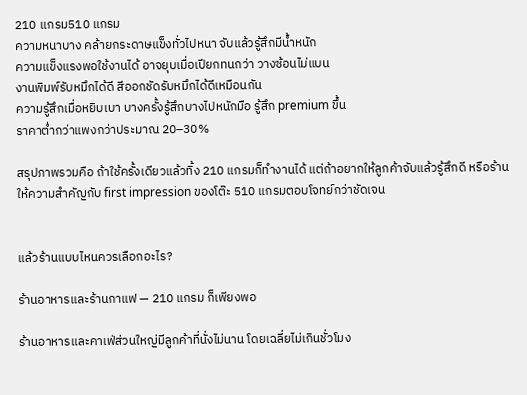210 แกรม510 แกรม
ความหนาบาง คล้ายกระดาษแข็งทั่วไปหนา จับแล้วรู้สึกมีน้ำหนัก
ความแข็งแรงพอใช้งานได้ อาจยุบเมื่อเปียกทนกว่า วางซ้อนไม่แบน
งานพิมพ์รับหมึกได้ดี สีออกชัดรับหมึกได้ดีเหมือนกัน
ความรู้สึกเมื่อหยิบเบา บางครั้งรู้สึกบางไปหนักมือ รู้สึก premium ขึ้น
ราคาต่ำกว่าแพงกว่าประมาณ 20–30%

สรุปภาพรวมคือ ถ้าใช้ครั้งเดียวแล้วทิ้ง 210 แกรมก็ทำงานได้ แต่ถ้าอยากให้ลูกค้าจับแล้วรู้สึกดี หรือร้านให้ความสำคัญกับ first impression ของโต๊ะ 510 แกรมตอบโจทย์กว่าชัดเจน


แล้วร้านแบบไหนควรเลือกอะไร?

ร้านอาหารและร้านกาแฟ — 210 แกรม ก็เพียงพอ

ร้านอาหารและคาเฟ่ส่วนใหญ่มีลูกค้าที่นั่งไม่นาน โดยเฉลี่ยไม่เกินชั่วโมง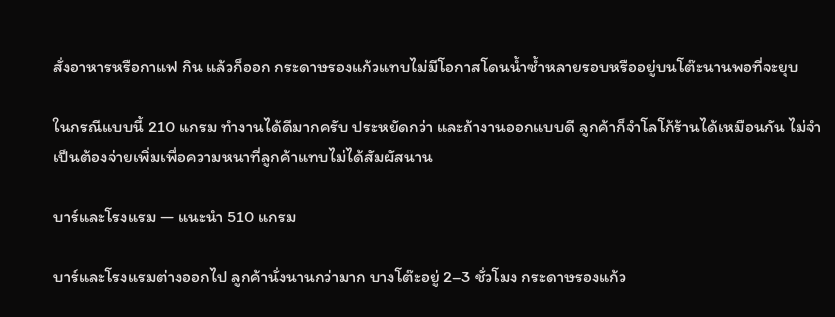สั่งอาหารหรือกาแฟ กิน แล้วก็ออก กระดาษรองแก้วแทบไม่มีโอกาสโดนน้ำซ้ำหลายรอบหรืออยู่บนโต๊ะนานพอที่จะยุบ

ในกรณีแบบนี้ 210 แกรม ทำงานได้ดีมากครับ ประหยัดกว่า และถ้างานออกแบบดี ลูกค้าก็จำโลโก้ร้านได้เหมือนกัน ไม่จำเป็นต้องจ่ายเพิ่มเพื่อความหนาที่ลูกค้าแทบไม่ได้สัมผัสนาน

บาร์และโรงแรม — แนะนำ 510 แกรม

บาร์และโรงแรมต่างออกไป ลูกค้านั่งนานกว่ามาก บางโต๊ะอยู่ 2–3 ชั่วโมง กระดาษรองแก้ว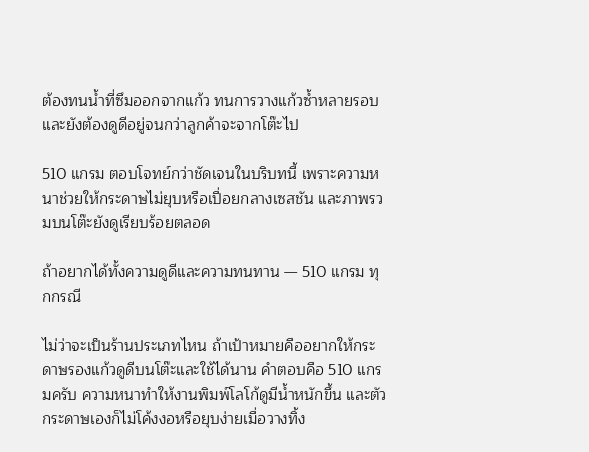ต้องทนน้ำที่ซึมออกจากแก้ว ทนการวางแก้วซ้ำหลายรอบ และยังต้องดูดีอยู่จนกว่าลูกค้าจะจากโต๊ะไป

510 แกรม ตอบโจทย์กว่าชัดเจนในบริบทนี้ เพราะความหนาช่วยให้กระดาษไม่ยุบหรือเปื่อยกลางเซสชัน และภาพรวมบนโต๊ะยังดูเรียบร้อยตลอด

ถ้าอยากได้ทั้งความดูดีและความทนทาน — 510 แกรม ทุกกรณี

ไม่ว่าจะเป็นร้านประเภทไหน ถ้าเป้าหมายคืออยากให้กระดาษรองแก้วดูดีบนโต๊ะและใช้ได้นาน คำตอบคือ 510 แกรมครับ ความหนาทำให้งานพิมพ์โลโก้ดูมีน้ำหนักขึ้น และตัวกระดาษเองก็ไม่โค้งงอหรือยุบง่ายเมื่อวางทิ้ง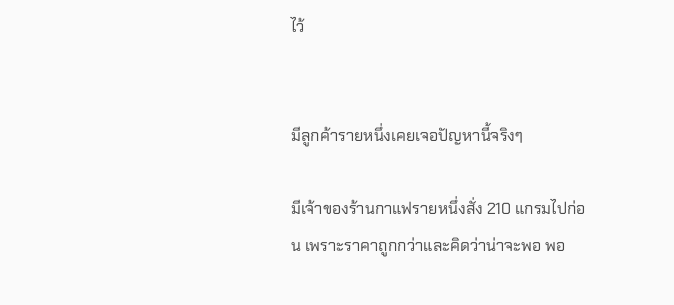ไว้


มีลูกค้ารายหนึ่งเคยเจอปัญหานี้จริงๆ

มีเจ้าของร้านกาแฟรายหนึ่งสั่ง 210 แกรมไปก่อน เพราะราคาถูกกว่าและคิดว่าน่าจะพอ พอ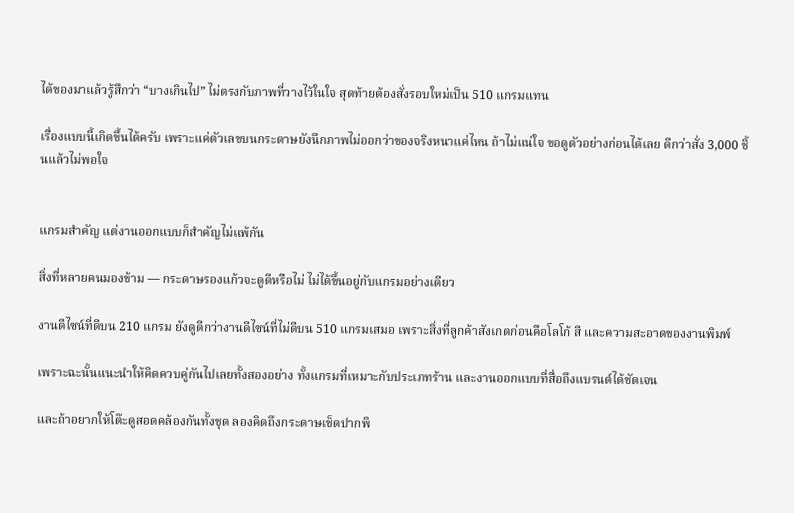ได้ของมาแล้วรู้สึกว่า “บางเกินไป” ไม่ตรงกับภาพที่วางไว้ในใจ สุดท้ายต้องสั่งรอบใหม่เป็น 510 แกรมแทน

เรื่องแบบนี้เกิดขึ้นได้ครับ เพราะแค่ตัวเลขบนกระดาษยังนึกภาพไม่ออกว่าของจริงหนาแค่ไหน ถ้าไม่แน่ใจ ขอดูตัวอย่างก่อนได้เลย ดีกว่าสั่ง 3,000 ชิ้นแล้วไม่พอใจ


แกรมสำคัญ แต่งานออกแบบก็สำคัญไม่แพ้กัน

สิ่งที่หลายคนมองข้าม — กระดาษรองแก้วจะดูดีหรือไม่ ไม่ได้ขึ้นอยู่กับแกรมอย่างเดียว

งานดีไซน์ที่ดีบน 210 แกรม ยังดูดีกว่างานดีไซน์ที่ไม่ดีบน 510 แกรมเสมอ เพราะสิ่งที่ลูกค้าสังเกตก่อนคือโลโก้ สี และความสะอาดของงานพิมพ์

เพราะฉะนั้นแนะนำให้คิดควบคู่กันไปเลยทั้งสองอย่าง ทั้งแกรมที่เหมาะกับประเภทร้าน และงานออกแบบที่สื่อถึงแบรนด์ได้ชัดเจน

และถ้าอยากให้โต๊ะดูสอดคล้องกันทั้งชุด ลองคิดถึงกระดาษเช็ดปากพิ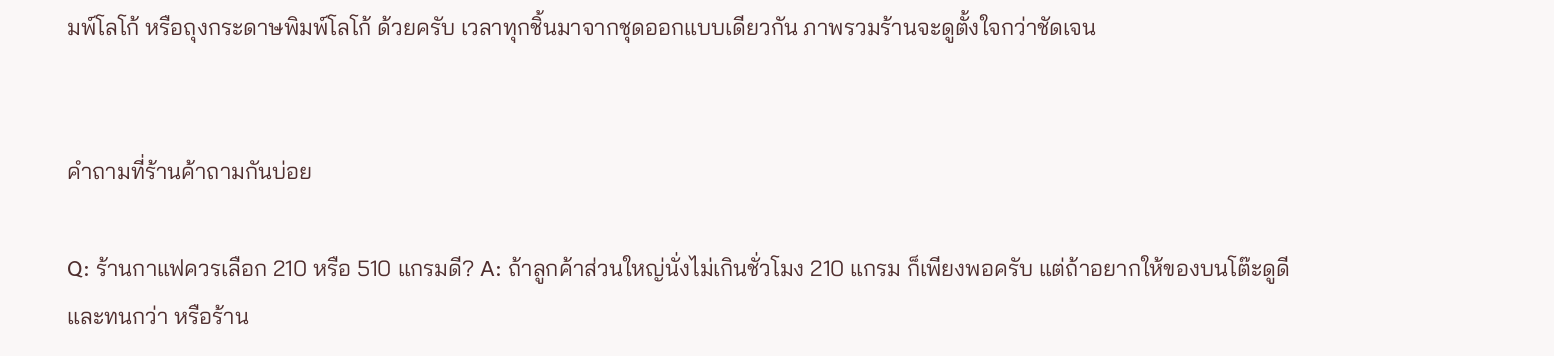มพ์โลโก้ หรือถุงกระดาษพิมพ์โลโก้ ด้วยครับ เวลาทุกชิ้นมาจากชุดออกแบบเดียวกัน ภาพรวมร้านจะดูตั้งใจกว่าชัดเจน


คำถามที่ร้านค้าถามกันบ่อย

Q: ร้านกาแฟควรเลือก 210 หรือ 510 แกรมดี? A: ถ้าลูกค้าส่วนใหญ่นั่งไม่เกินชั่วโมง 210 แกรม ก็เพียงพอครับ แต่ถ้าอยากให้ของบนโต๊ะดูดีและทนกว่า หรือร้าน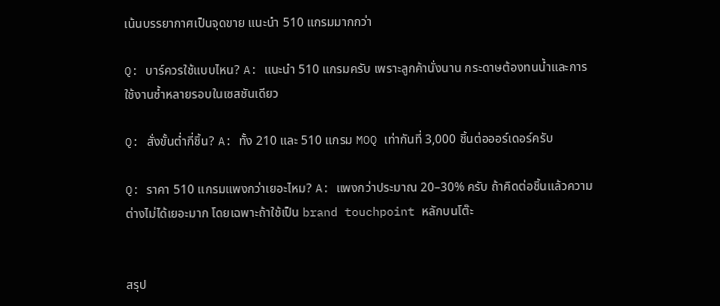เน้นบรรยากาศเป็นจุดขาย แนะนำ 510 แกรมมากกว่า

Q: บาร์ควรใช้แบบไหน? A: แนะนำ 510 แกรมครับ เพราะลูกค้านั่งนาน กระดาษต้องทนน้ำและการใช้งานซ้ำหลายรอบในเซสชันเดียว

Q: สั่งขั้นต่ำกี่ชิ้น? A: ทั้ง 210 และ 510 แกรม MOQ เท่ากันที่ 3,000 ชิ้นต่อออร์เดอร์ครับ

Q: ราคา 510 แกรมแพงกว่าเยอะไหม? A: แพงกว่าประมาณ 20–30% ครับ ถ้าคิดต่อชิ้นแล้วความต่างไม่ได้เยอะมาก โดยเฉพาะถ้าใช้เป็น brand touchpoint หลักบนโต๊ะ


สรุป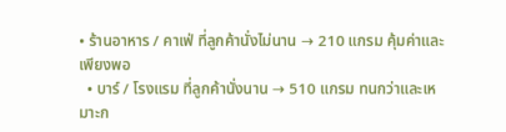• ร้านอาหาร / คาเฟ่ ที่ลูกค้านั่งไม่นาน → 210 แกรม คุ้มค่าและเพียงพอ
  • บาร์ / โรงแรม ที่ลูกค้านั่งนาน → 510 แกรม ทนกว่าและเหมาะก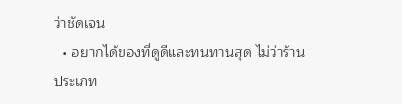ว่าชัดเจน
  • อยากได้ของที่ดูดีและทนทานสุด ไม่ว่าร้านประเภท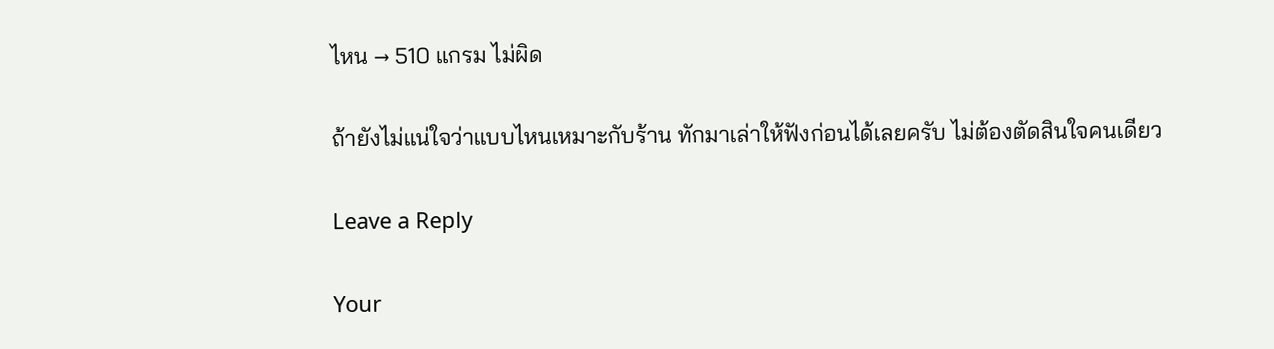ไหน → 510 แกรม ไม่ผิด

ถ้ายังไม่แน่ใจว่าแบบไหนเหมาะกับร้าน ทักมาเล่าให้ฟังก่อนได้เลยครับ ไม่ต้องตัดสินใจคนเดียว

Leave a Reply

Your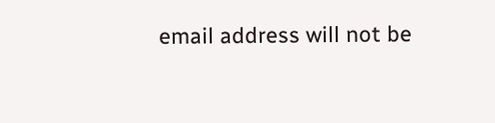email address will not be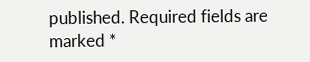published. Required fields are marked *